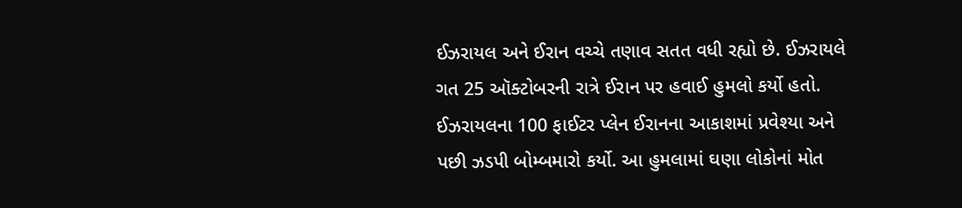ઈઝરાયલ અને ઈરાન વચ્ચે તણાવ સતત વધી રહ્યો છે. ઈઝરાયલે ગત 25 ઑક્ટોબરની રાત્રે ઈરાન પર હવાઈ હુમલો કર્યો હતો. ઈઝરાયલના 100 ફાઈટર પ્લેન ઈરાનના આકાશમાં પ્રવેશ્યા અને પછી ઝડપી બોમ્બમારો કર્યો. આ હુમલામાં ઘણા લોકોનાં મોત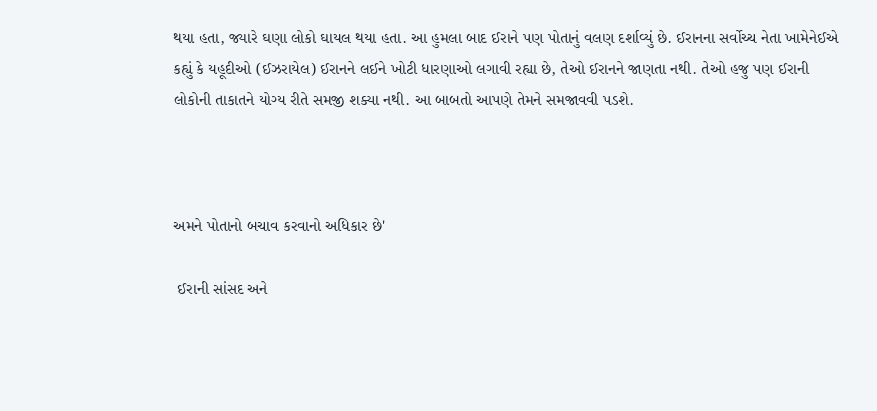થયા હતા, જ્યારે ઘણા લોકો ઘાયલ થયા હતા. આ હુમલા બાદ ઈરાને પણ પોતાનું વલણ દર્શાવ્યું છે. ઈરાનના સર્વોચ્ચ નેતા ખામેનેઈએ કહ્યું કે યહૂદીઓ (ઈઝરાયેલ) ઈરાનને લઈને ખોટી ધારણાઓ લગાવી રહ્યા છે, તેઓ ઈરાનને જાણતા નથી. તેઓ હજુ પણ ઈરાની લોકોની તાકાતને યોગ્ય રીતે સમજી શક્યા નથી. આ બાબતો આપણે તેમને સમજાવવી પડશે.



અમને પોતાનો બચાવ કરવાનો અધિકાર છે'

 ઈરાની સાંસદ અને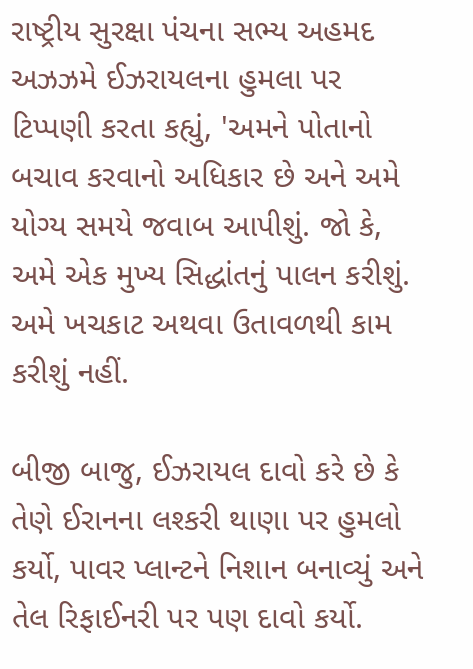રાષ્ટ્રીય સુરક્ષા પંચના સભ્ય અહમદ અઝઝમે ઈઝરાયલના હુમલા પર ટિપ્પણી કરતા કહ્યું, 'અમને પોતાનો બચાવ કરવાનો અધિકાર છે અને અમે યોગ્ય સમયે જવાબ આપીશું. જો કે, અમે એક મુખ્ય સિદ્ધાંતનું પાલન કરીશું. અમે ખચકાટ અથવા ઉતાવળથી કામ કરીશું નહીં.

બીજી બાજુ, ઈઝરાયલ દાવો કરે છે કે તેણે ઈરાનના લશ્કરી થાણા પર હુમલો કર્યો, પાવર પ્લાન્ટને નિશાન બનાવ્યું અને તેલ રિફાઈનરી પર પણ દાવો કર્યો.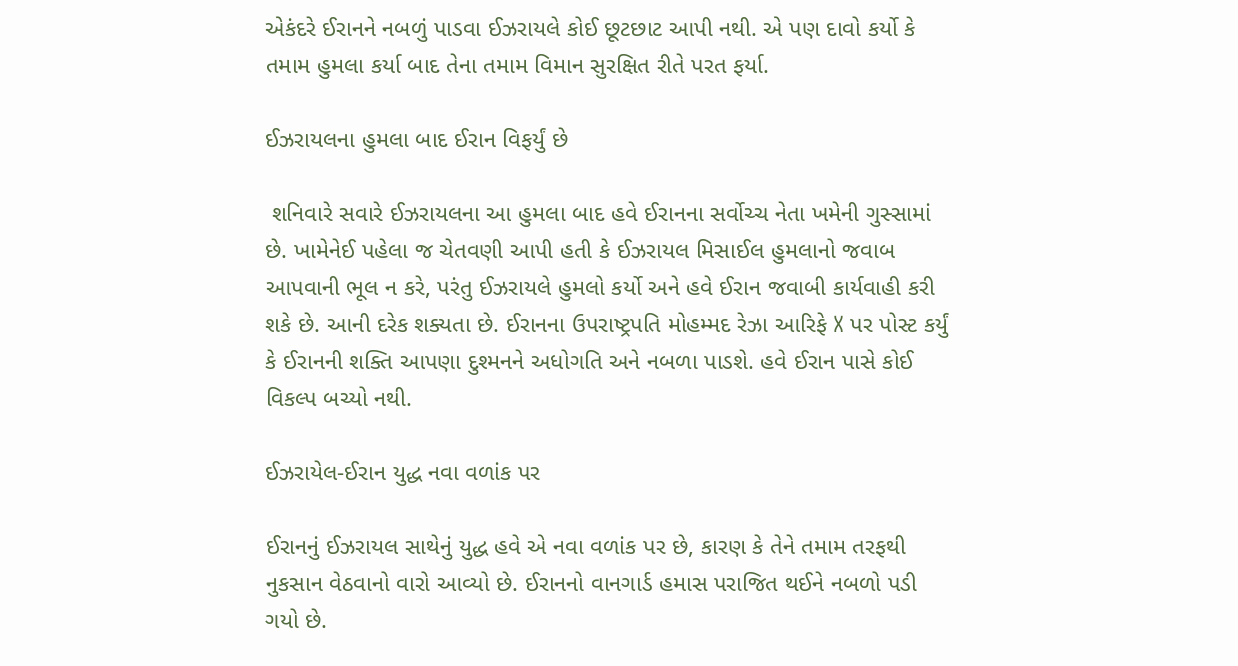એકંદરે ઈરાનને નબળું પાડવા ઈઝરાયલે કોઈ છૂટછાટ આપી નથી. એ પણ દાવો કર્યો કે તમામ હુમલા કર્યા બાદ તેના તમામ વિમાન સુરક્ષિત રીતે પરત ફર્યા.

ઈઝરાયલના હુમલા બાદ ઈરાન વિફર્યું છે

 શનિવારે સવારે ઈઝરાયલના આ હુમલા બાદ હવે ઈરાનના સર્વોચ્ચ નેતા ખમેની ગુસ્સામાં છે. ખામેનેઈ પહેલા જ ચેતવણી આપી હતી કે ઈઝરાયલ મિસાઈલ હુમલાનો જવાબ આપવાની ભૂલ ન કરે, પરંતુ ઈઝરાયલે હુમલો કર્યો અને હવે ઈરાન જવાબી કાર્યવાહી કરી શકે છે. આની દરેક શક્યતા છે. ઈરાનના ઉપરાષ્ટ્રપતિ મોહમ્મદ રેઝા આરિફે X પર પોસ્ટ કર્યું કે ઈરાનની શક્તિ આપણા દુશ્મનને અધોગતિ અને નબળા પાડશે. હવે ઈરાન પાસે કોઈ વિકલ્પ બચ્યો નથી.

ઈઝરાયેલ-ઈરાન યુદ્ધ નવા વળાંક પર

ઈરાનનું ઈઝરાયલ સાથેનું યુદ્ધ હવે એ નવા વળાંક પર છે, કારણ કે તેને તમામ તરફથી નુકસાન વેઠવાનો વારો આવ્યો છે. ઈરાનનો વાનગાર્ડ હમાસ પરાજિત થઈને નબળો પડી ગયો છે.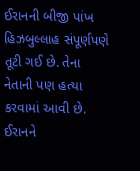ઈરાનની બીજી પાંખ હિઝબુલ્લાહ સંપૂર્ણપણે તૂટી ગઈ છે. તેના નેતાની પણ હત્યા કરવામાં આવી છે. ઈરાનને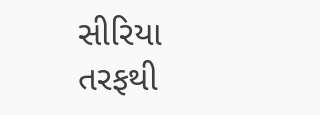સીરિયા તરફથી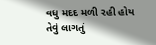વધુ મદદ મળી રહી હોય તેવું લાગતું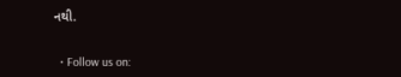નથી.


  • Follow us on: